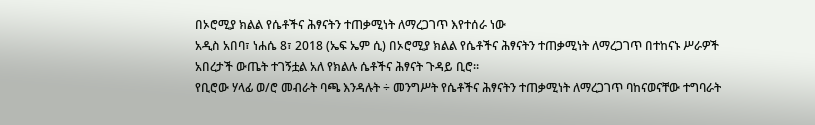በኦሮሚያ ክልል የሴቶችና ሕፃናትን ተጠቃሚነት ለማረጋገጥ እየተሰራ ነው
አዲስ አበባ፣ ነሐሴ 8፣ 2018 (ኤፍ ኤም ሲ) በኦሮሚያ ክልል የሴቶችና ሕፃናትን ተጠቃሚነት ለማረጋገጥ በተከናኑ ሥራዎች አበረታች ውጤት ተገኝቷል አለ የክልሉ ሴቶችና ሕፃናት ጉዳይ ቢሮ።
የቢሮው ሃላፊ ወ/ሮ መብራት ባጫ እንዳሉት ÷ መንግሥት የሴቶችና ሕፃናትን ተጠቃሚነት ለማረጋገጥ ባከናወናቸው ተግባራት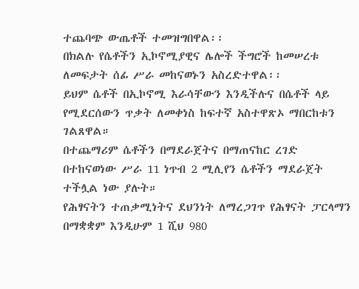ተጨባጭ ውጤቶች ተመዝግበዋል፡፡
በክልሉ የሴቶችን ኢኮኖሚያዊና ሌሎች ችግሮች ከመሠረቱ ለመፍታት ሰፊ ሥራ መከናወኑን አስረድተዋል፡፡
ይህም ሴቶች በኢኮኖሚ እራሳቸውን እንዲችሉና በሴቶች ላይ የሚደርሰውን ጥቃት ለመቀነስ ከፍተኛ አስተዋጽኦ ማበርከቱን ገልጸዋል።
በተጨማሪም ሴቶችን በማደራጀትና በማጠናከር ረገድ በተከናወነው ሥራ 11 ነጥብ 2 ሚሊየን ሴቶችን ማደራጀት ተችሏል ነው ያሉት።
የሕፃናትን ተጠቃሚነትና ደህንነት ለማረጋገጥ የሕፃናት ፓርላማን በማቋቋም እንዲሁም 1 ሺህ 980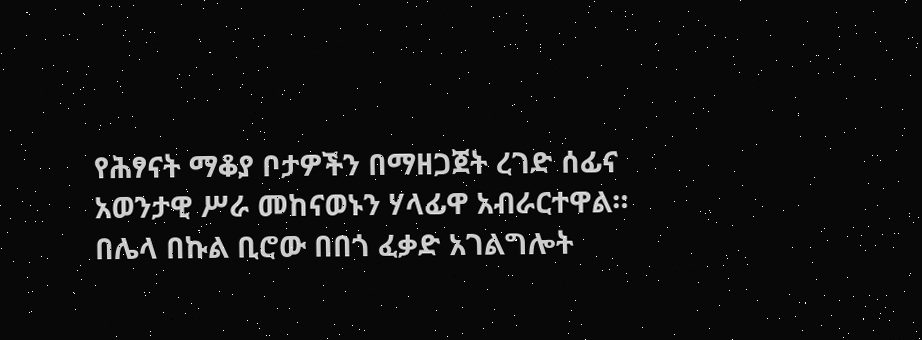የሕፃናት ማቆያ ቦታዎችን በማዘጋጀት ረገድ ሰፊና አወንታዊ ሥራ መከናወኑን ሃላፊዋ አብራርተዋል።
በሌላ በኩል ቢሮው በበጎ ፈቃድ አገልግሎት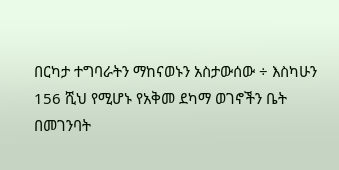በርካታ ተግባራትን ማከናወኑን አስታውሰው ÷ እስካሁን 156 ሺህ የሚሆኑ የአቅመ ደካማ ወገኖችን ቤት በመገንባት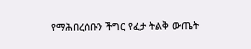የማሕበረሰቡን ችግር የፈታ ትልቅ ውጤት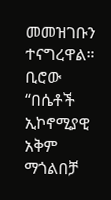መመዝገቡን ተናግረዋል።
ቢሮው “በሴቶች ኢኮኖሚያዊ አቅም ማጎልበቻ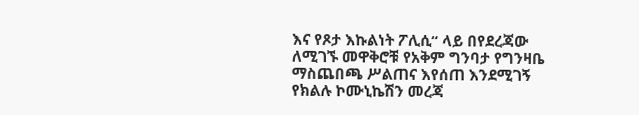እና የጾታ እኩልነት ፖሊሲ“ ላይ በየደረጃው ለሚገኙ መዋቅሮቹ የአቅም ግንባታ የግንዛቤ ማስጨበጫ ሥልጠና እየሰጠ እንደሚገኝ የክልሉ ኮሙኒኬሽን መረጃ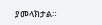ያመላክታል።